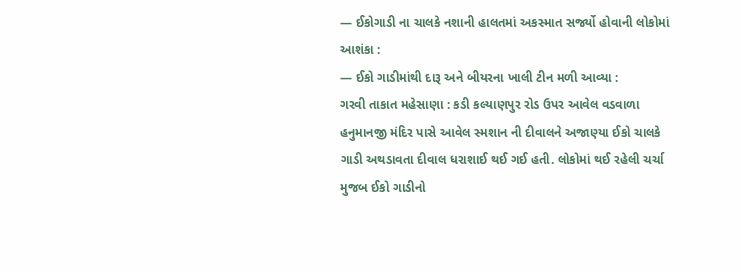— ઈકોગાડી ના ચાલકે નશાની હાલતમાં અકસ્માત સર્જ્યો હોવાની લોકોમાં આશંકા :
— ઈકો ગાડીમાંથી દારૂ અને બીયરના ખાલી ટીન મળી આવ્યા :
ગરવી તાકાત મહેસાણા : કડી કલ્યાણપુર રોડ ઉપર આવેલ વડવાળા હનુમાનજી મંદિર પાસે આવેલ સ્મશાન ની દીવાલને અજાણ્યા ઈકો ચાલકે ગાડી અથડાવતા દીવાલ ધરાશાઈ થઈ ગઈ હતી. લોકોમાં થઈ રહેલી ચર્ચા મુજબ ઈકો ગાડીનો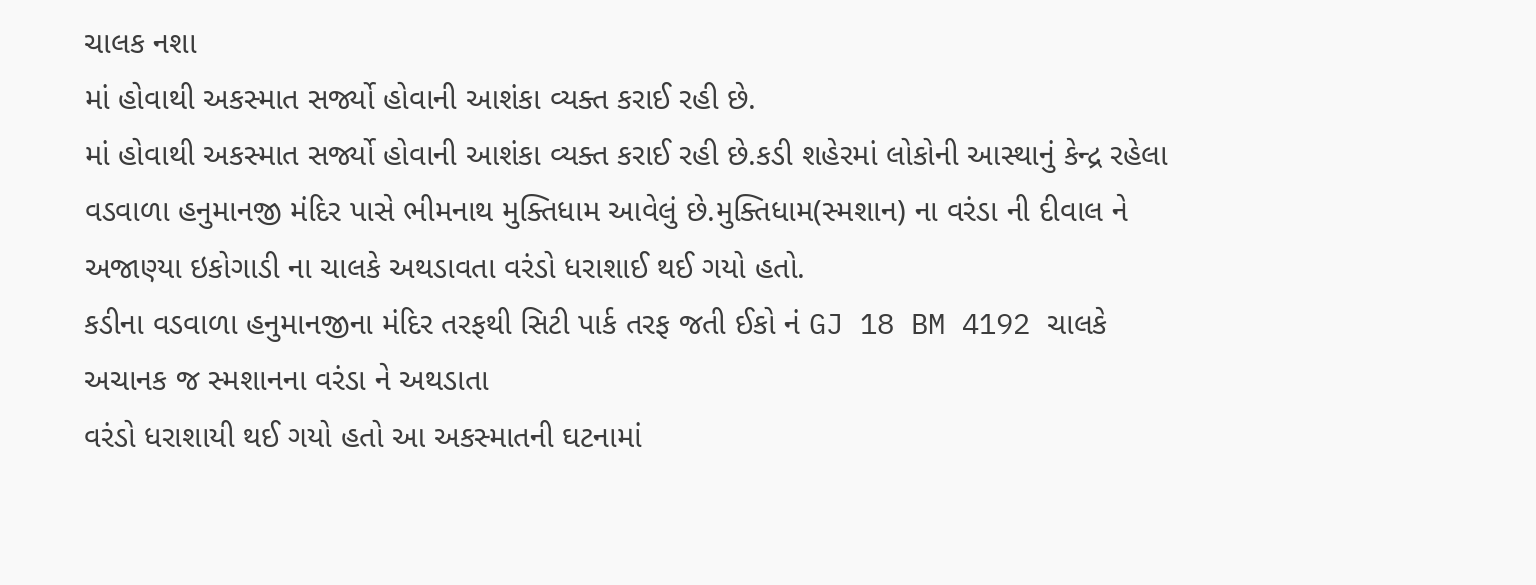ચાલક નશા
માં હોવાથી અકસ્માત સર્જ્યો હોવાની આશંકા વ્યક્ત કરાઈ રહી છે.
માં હોવાથી અકસ્માત સર્જ્યો હોવાની આશંકા વ્યક્ત કરાઈ રહી છે.કડી શહેરમાં લોકોની આસ્થાનું કેન્દ્ર રહેલા વડવાળા હનુમાનજી મંદિર પાસે ભીમનાથ મુક્તિધામ આવેલું છે.મુક્તિધામ(સ્મશાન) ના વરંડા ની દીવાલ ને અજાણ્યા ઇકોગાડી ના ચાલકે અથડાવતા વરંડો ધરાશાઈ થઈ ગયો હતો.
કડીના વડવાળા હનુમાનજીના મંદિર તરફથી સિટી પાર્ક તરફ જતી ઈકો નં GJ 18 BM 4192 ચાલકે અચાનક જ સ્મશાનના વરંડા ને અથડાતા
વરંડો ધરાશાયી થઈ ગયો હતો આ અકસ્માતની ઘટનામાં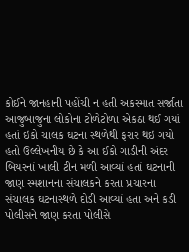કોઈને જાનહાની પહોંચી ન હતી અકસ્માત સર્જાતા આજુબાજુના લોકોના ટોળેટોળા એકઠા થઈ ગયાં હતાં ઇકો ચાલક ઘટના સ્થળેથી ફરાર થઇ ગયો હતો ઉલ્લેખનીય છે કે આ ઈકો ગાડીની અંદર બિયરનાં ખાલી ટીન મળી આવ્યાં હતાં ઘટનાની જાણ સ્મશાનના સંચાલકને કરતા પ્રચારના સંચાલક ઘટનાસ્થળે દોડી આવ્યાં હતા અને કડી પોલીસને જાણ કરતા પોલીસે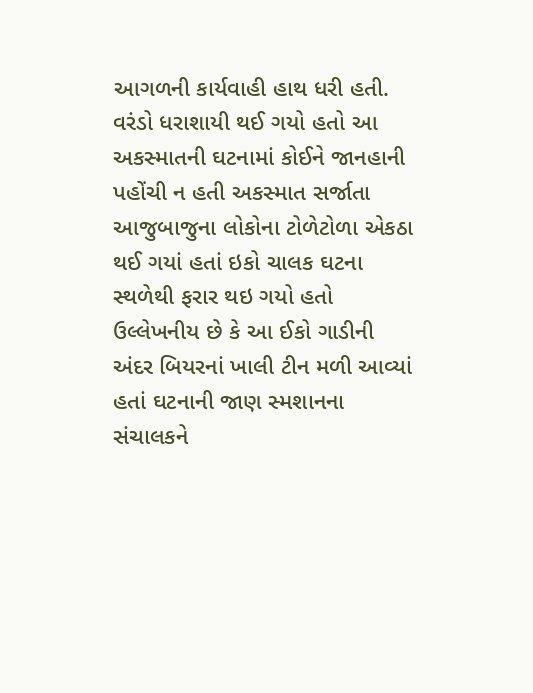આગળની કાર્યવાહી હાથ ધરી હતી.
વરંડો ધરાશાયી થઈ ગયો હતો આ અકસ્માતની ઘટનામાં કોઈને જાનહાની પહોંચી ન હતી અકસ્માત સર્જાતા આજુબાજુના લોકોના ટોળેટોળા એકઠા થઈ ગયાં હતાં ઇકો ચાલક ઘટના સ્થળેથી ફરાર થઇ ગયો હતો ઉલ્લેખનીય છે કે આ ઈકો ગાડીની અંદર બિયરનાં ખાલી ટીન મળી આવ્યાં હતાં ઘટનાની જાણ સ્મશાનના સંચાલકને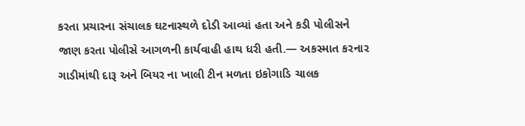કરતા પ્રચારના સંચાલક ઘટનાસ્થળે દોડી આવ્યાં હતા અને કડી પોલીસને જાણ કરતા પોલીસે આગળની કાર્યવાહી હાથ ધરી હતી.— અકસ્માત કરનાર ગાડીમાંથી દારૂ અને બિયર ના ખાલી ટીન મળતા ઇકોગાડિ ચાલક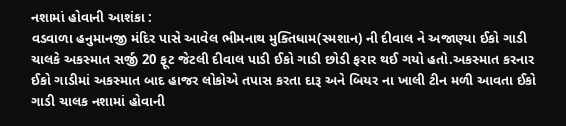નશામાં હોવાની આશંકા :
વડવાળા હનુમાનજી મંદિર પાસે આવેલ ભીમનાથ મુક્તિધામ(સ્મશાન) ની દીવાલ ને અજાણ્યા ઈકો ગાડી ચાલકે અકસ્માત સર્જી 20 ફૂટ જેટલી દીવાલ પાડી ઈકો ગાડી છોડી ફરાર થઈ ગયો હતો.અકસ્માત કરનાર ઈકો ગાડીમાં અકસ્માત બાદ હાજર લોકોએ તપાસ કરતા દારૂ અને બિયર ના ખાલી ટીન મળી આવતા ઈકો ગાડી ચાલક નશામાં હોવાની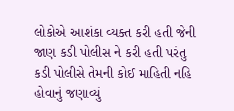લોકોએ આશંકા વ્યક્ત કરી હતી જેની જાણ કડી પોલીસ ને કરી હતી પરંતુ કડી પોલીસે તેમની કોઈ માહિતી નહિ હોવાનું જણાવ્યું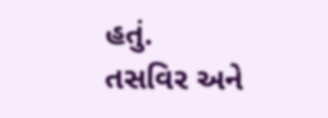હતું.
તસવિર અને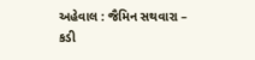અહેવાલ : જૈમિન સથવારા – કડી